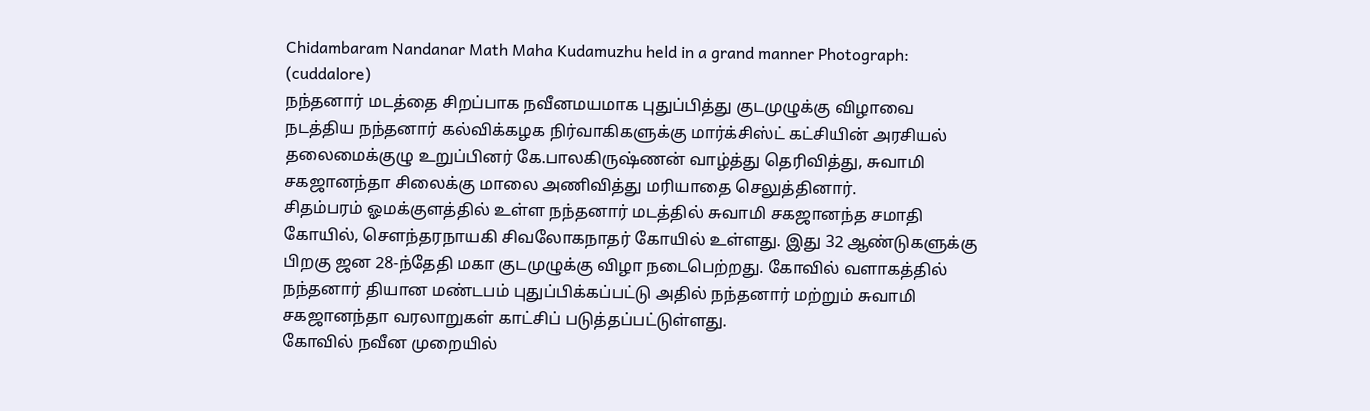Chidambaram Nandanar Math Maha Kudamuzhu held in a grand manner Photograph: (cuddalore)
நந்தனார் மடத்தை சிறப்பாக நவீனமயமாக புதுப்பித்து குடமுழுக்கு விழாவை நடத்திய நந்தனார் கல்விக்கழக நிர்வாகிகளுக்கு மார்க்சிஸ்ட் கட்சியின் அரசியல் தலைமைக்குழு உறுப்பினர் கே.பாலகிருஷ்ணன் வாழ்த்து தெரிவித்து, சுவாமி சகஜானந்தா சிலைக்கு மாலை அணிவித்து மரியாதை செலுத்தினார்.
சிதம்பரம் ஓமக்குளத்தில் உள்ள நந்தனார் மடத்தில் சுவாமி சகஜானந்த சமாதி கோயில், சௌந்தரநாயகி சிவலோகநாதர் கோயில் உள்ளது. இது 32 ஆண்டுகளுக்கு பிறகு ஜன 28-ந்தேதி மகா குடமுழுக்கு விழா நடைபெற்றது. கோவில் வளாகத்தில் நந்தனார் தியான மண்டபம் புதுப்பிக்கப்பட்டு அதில் நந்தனார் மற்றும் சுவாமி சகஜானந்தா வரலாறுகள் காட்சிப் படுத்தப்பட்டுள்ளது.
கோவில் நவீன முறையில்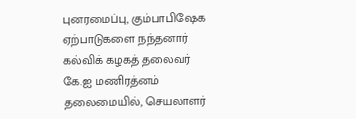புனரமைப்பு, கும்பாபிஷேக ஏற்பாடுகளை நந்தனார் கல்விக் கழகத் தலைவர் கே.ஐ மணிரத்னம் தலைமையில், செயலாளர்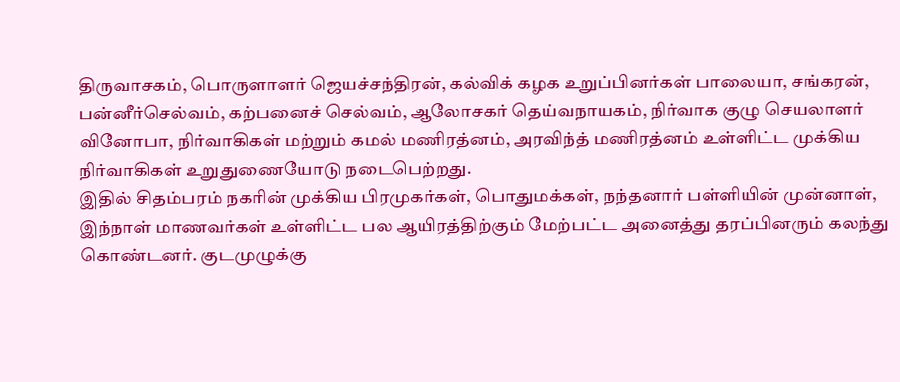திருவாசகம், பொருளாளர் ஜெயச்சந்திரன், கல்விக் கழக உறுப்பினர்கள் பாலையா, சங்கரன், பன்னீர்செல்வம், கற்பனைச் செல்வம், ஆலோசகர் தெய்வநாயகம், நிர்வாக குழு செயலாளர் வினோபா, நிர்வாகிகள் மற்றும் கமல் மணிரத்னம், அரவிந்த் மணிரத்னம் உள்ளிட்ட முக்கிய நிர்வாகிகள் உறுதுணையோடு நடைபெற்றது.
இதில் சிதம்பரம் நகரின் முக்கிய பிரமுகர்கள், பொதுமக்கள், நந்தனார் பள்ளியின் முன்னாள், இந்நாள் மாணவர்கள் உள்ளிட்ட பல ஆயிரத்திற்கும் மேற்பட்ட அனைத்து தரப்பினரும் கலந்து கொண்டனர். குடமுழுக்கு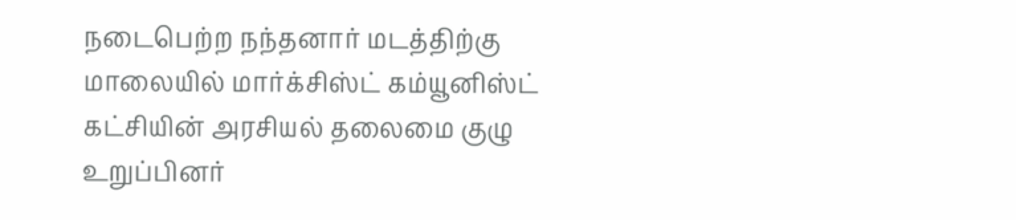நடைபெற்ற நந்தனார் மடத்திற்கு மாலையில் மார்க்சிஸ்ட் கம்யூனிஸ்ட் கட்சியின் அரசியல் தலைமை குழு உறுப்பினர்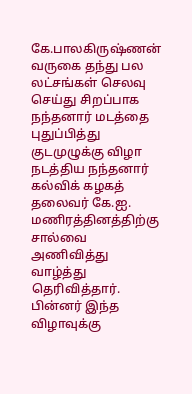கே.பாலகிருஷ்ணன் வருகை தந்து பல லட்சங்கள் செலவு செய்து சிறப்பாக நந்தனார் மடத்தை புதுப்பித்து குடமுழுக்கு விழா நடத்திய நந்தனார் கல்விக் கழகத் தலைவர் கே.ஐ. மணிரத்தினத்திற்கு சால்வை அணிவித்து வாழ்த்து தெரிவித்தார். பின்னர் இந்த விழாவுக்கு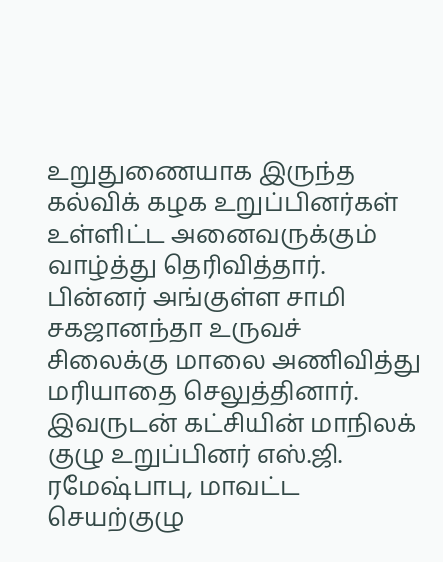உறுதுணையாக இருந்த கல்விக் கழக உறுப்பினர்கள் உள்ளிட்ட அனைவருக்கும் வாழ்த்து தெரிவித்தார்.
பின்னர் அங்குள்ள சாமி சகஜானந்தா உருவச் சிலைக்கு மாலை அணிவித்து மரியாதை செலுத்தினார். இவருடன் கட்சியின் மாநிலக் குழு உறுப்பினர் எஸ்.ஜி. ரமேஷ்பாபு, மாவட்ட செயற்குழு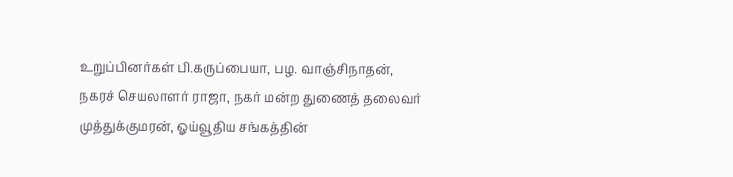உறுப்பினர்கள் பி.கருப்பையா, பழ. வாஞ்சிநாதன், நகரச் செயலாளர் ராஜா, நகர் மன்ற துணைத் தலைவர் முத்துக்குமரன், ஓய்வூதிய சங்கத்தின்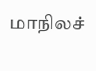மாநிலச்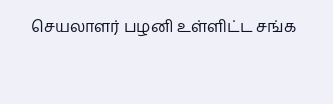செயலாளர் பழனி உள்ளிட்ட சங்க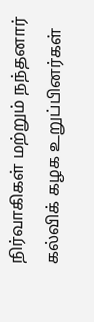நிர்வாகிகள் மற்றும் நந்தனார் கல்விக் கழக உறுப்பினர்கள்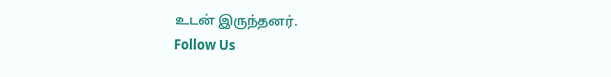உடன் இருந்தனர்.
Follow Us